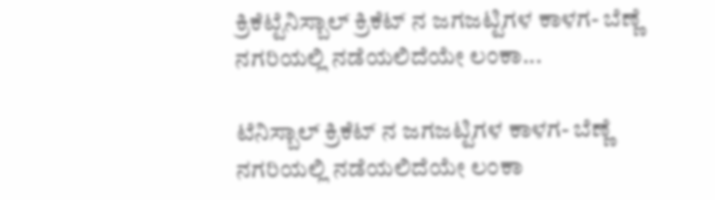ಕ್ರಿಕೆಟ್ಟೆನಿಸ್ಬಾಲ್ ಕ್ರಿಕೆಟ್ ನ ಜಗಜಟ್ಟಿಗಳ ಕಾಳಗ- ಬೆಣ್ಣೆ ನಗರಿಯಲ್ಲಿ ನಡೆಯಲಿದೆಯೇ ಲಂಕಾ...

ಟೆನಿಸ್ಬಾಲ್ ಕ್ರಿಕೆಟ್ ನ ಜಗಜಟ್ಟಿಗಳ ಕಾಳಗ- ಬೆಣ್ಣೆ ನಗರಿಯಲ್ಲಿ ನಡೆಯಲಿದೆಯೇ ಲಂಕಾ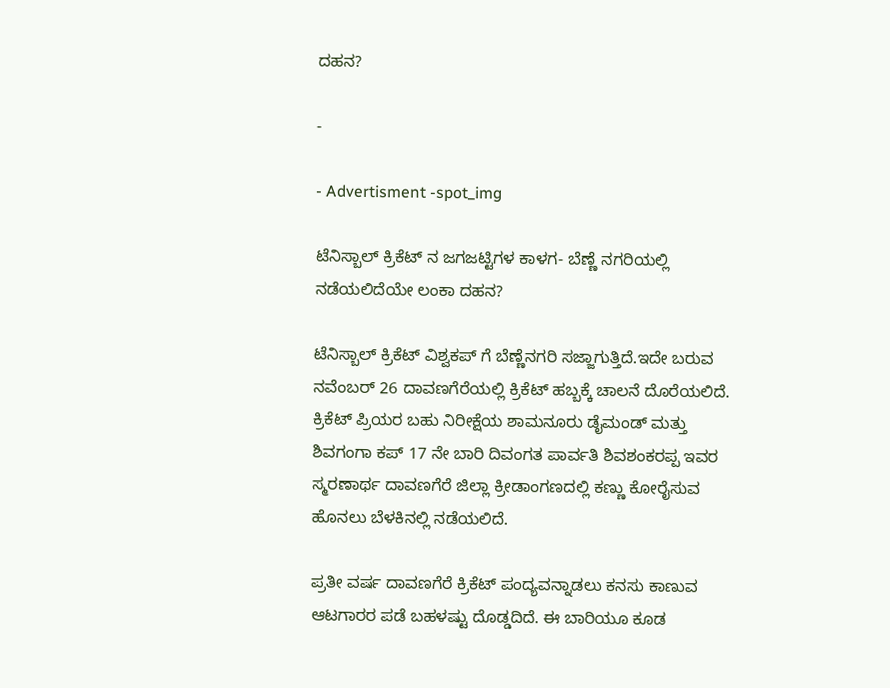ದಹನ?

-

- Advertisment -spot_img

ಟೆನಿಸ್ಬಾಲ್ ಕ್ರಿಕೆಟ್ ನ ಜಗಜಟ್ಟಿಗಳ ಕಾಳಗ- ಬೆಣ್ಣೆ ನಗರಿಯಲ್ಲಿ ನಡೆಯಲಿದೆಯೇ ಲಂಕಾ ದಹನ?

ಟೆನಿಸ್ಬಾಲ್ ಕ್ರಿಕೆಟ್ ವಿಶ್ವಕಪ್ ಗೆ ಬೆಣ್ಣೆನಗರಿ ಸಜ್ಜಾಗುತ್ತಿದೆ.ಇದೇ ಬರುವ ನವೆಂಬರ್ 26 ದಾವಣಗೆರೆಯಲ್ಲಿ ಕ್ರಿಕೆಟ್ ಹಬ್ಬಕ್ಕೆ ಚಾಲನೆ ದೊರೆಯಲಿದೆ. ಕ್ರಿಕೆಟ್ ಪ್ರಿಯರ ಬಹು ನಿರೀಕ್ಷೆಯ ಶಾಮನೂರು ಡೈಮಂಡ್ ಮತ್ತು ಶಿವಗಂಗಾ ಕಪ್ 17 ನೇ ಬಾರಿ ದಿವಂಗತ ಪಾರ್ವತಿ ಶಿವಶಂಕರಪ್ಪ ಇವರ ಸ್ಮರಣಾರ್ಥ ದಾವಣಗೆರೆ ಜಿಲ್ಲಾ ಕ್ರೀಡಾಂಗಣದಲ್ಲಿ ಕಣ್ಣು ಕೋರೈಸುವ ಹೊನಲು ಬೆಳಕಿನಲ್ಲಿ ನಡೆಯಲಿದೆ.

ಪ್ರತೀ ವರ್ಷ ದಾವಣಗೆರೆ ಕ್ರಿಕೆಟ್ ಪಂದ್ಯವನ್ನಾಡಲು ಕನಸು ಕಾಣುವ ಆಟಗಾರರ ಪಡೆ ಬಹಳಷ್ಟು ದೊಡ್ಡದಿದೆ. ಈ ಬಾರಿಯೂ ಕೂಡ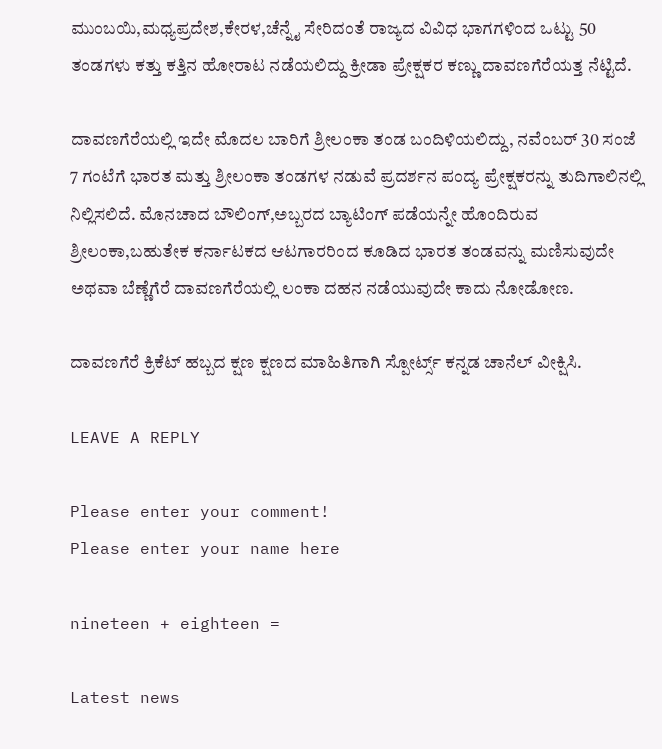ಮುಂಬಯಿ,ಮಧ್ಯಪ್ರದೇಶ,ಕೇರಳ,ಚೆನ್ನೈ ಸೇರಿದಂತೆ ರಾಜ್ಯದ ವಿವಿಧ ಭಾಗಗಳಿಂದ ಒಟ್ಟು 50 ತಂಡಗಳು ಕತ್ತು ಕತ್ತಿನ ಹೋರಾಟ ನಡೆಯಲಿದ್ದು ಕ್ರೀಡಾ ಪ್ರೇಕ್ಷಕರ ಕಣ್ಣು ದಾವಣಗೆರೆಯತ್ತ ನೆಟ್ಟಿದೆ.

ದಾವಣಗೆರೆಯಲ್ಲಿ ಇದೇ ಮೊದಲ ಬಾರಿಗೆ ಶ್ರೀಲಂಕಾ ತಂಡ ಬಂದಿಳಿಯಲಿದ್ದು, ನವೆಂಬರ್ 30 ಸಂಜೆ 7 ಗಂಟೆಗೆ ಭಾರತ ಮತ್ತು ಶ್ರೀಲಂಕಾ ತಂಡಗಳ ನಡುವೆ ಪ್ರದರ್ಶನ ಪಂದ್ಯ ಪ್ರೇಕ್ಷಕರನ್ನು ತುದಿಗಾಲಿನಲ್ಲಿ ನಿಲ್ಲಿಸಲಿದೆ. ಮೊನಚಾದ ಬೌಲಿಂಗ್,ಅಬ್ಬರದ ಬ್ಯಾಟಿಂಗ್ ಪಡೆಯನ್ನೇ ಹೊಂದಿರುವ ಶ್ರೀಲಂಕಾ,ಬಹುತೇಕ ಕರ್ನಾಟಕದ ಆಟಗಾರರಿಂದ ಕೂಡಿದ ಭಾರತ ತಂಡವನ್ನು ಮಣಿಸುವುದೇ ಅಥವಾ ಬೆಣ್ಣೆಗೆರೆ ದಾವಣಗೆರೆಯಲ್ಲಿ ಲಂಕಾ ದಹನ ನಡೆಯುವುದೇ ಕಾದು ನೋಡೋಣ.

ದಾವಣಗೆರೆ ಕ್ರಿಕೆಟ್ ಹಬ್ಬದ ಕ್ಷಣ ಕ್ಷಣದ ಮಾಹಿತಿಗಾಗಿ ಸ್ಪೋರ್ಟ್ಸ್ ಕನ್ನಡ ಚಾನೆಲ್ ವೀಕ್ಷಿಸಿ.

LEAVE A REPLY

Please enter your comment!
Please enter your name here

nineteen + eighteen =

Latest news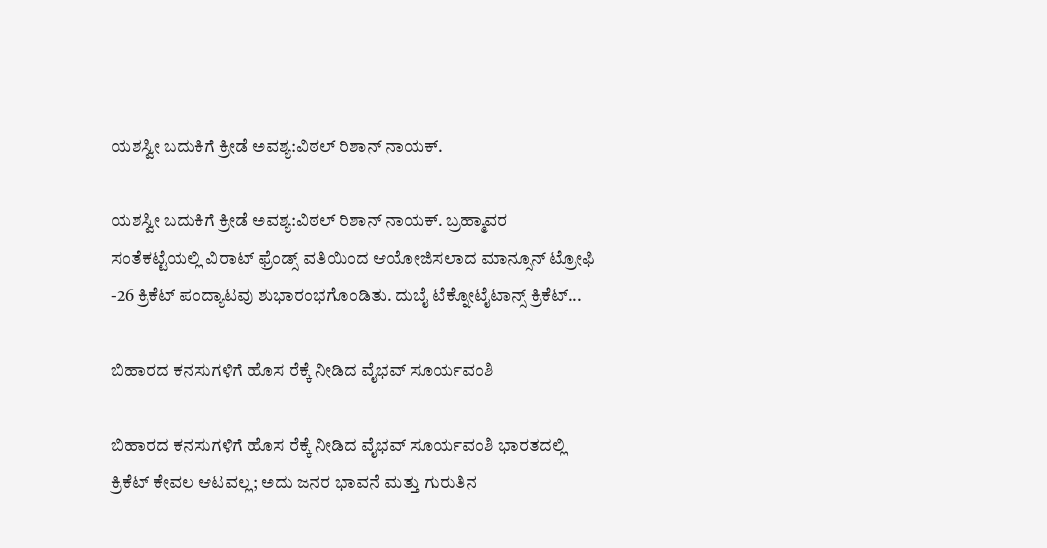ಯಶಸ್ವೀ ಬದುಕಿಗೆ ಕ್ರೀಡೆ ಅವಶ್ಯ:ವಿಠಲ್ ರಿಶಾನ್ ನಾಯಕ್.

ಯಶಸ್ವೀ ಬದುಕಿಗೆ ಕ್ರೀಡೆ ಅವಶ್ಯ:ವಿಠಲ್ ರಿಶಾನ್ ನಾಯಕ್. ಬ್ರಹ್ಮಾವರ ಸಂತೆಕಟ್ಟೆಯಲ್ಲಿ ವಿರಾಟ್ ಫ್ರೆಂಡ್ಸ್ ವತಿಯಿಂದ ಆಯೋಜಿಸಲಾದ ಮಾನ್ಸೂನ್ ಟ್ರೋಫಿ -26 ಕ್ರಿಕೆಟ್ ಪಂದ್ಯಾಟವು ಶುಭಾರಂಭಗೊಂಡಿತು. ದುಬೈ ಟೆಕ್ನೋಟೈಟಾನ್ಸ್ ಕ್ರಿಕೆಟ್...

ಬಿಹಾರದ ಕನಸುಗಳಿಗೆ ಹೊಸ ರೆಕ್ಕೆ ನೀಡಿದ ವೈಭವ್ ಸೂರ್ಯವಂಶಿ

ಬಿಹಾರದ ಕನಸುಗಳಿಗೆ ಹೊಸ ರೆಕ್ಕೆ ನೀಡಿದ ವೈಭವ್ ಸೂರ್ಯವಂಶಿ ಭಾರತದಲ್ಲಿ ಕ್ರಿಕೆಟ್ ಕೇವಲ ಆಟವಲ್ಲ; ಅದು ಜನರ ಭಾವನೆ ಮತ್ತು ಗುರುತಿನ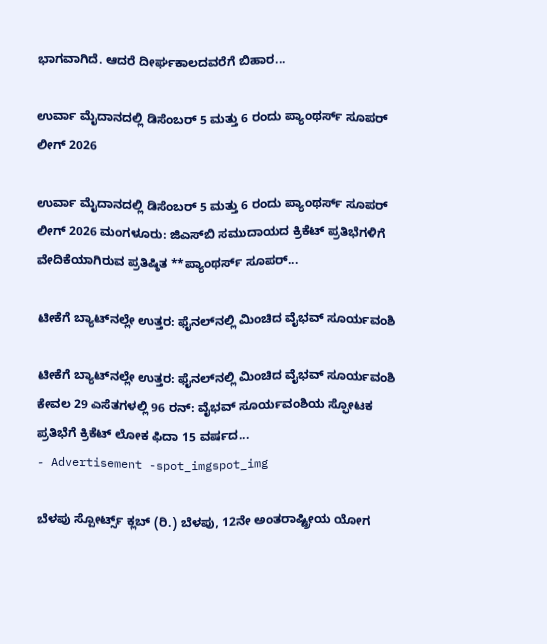ಭಾಗವಾಗಿದೆ. ಆದರೆ ದೀರ್ಘಕಾಲದವರೆಗೆ ಬಿಹಾರ...

ಉರ್ವಾ ಮೈದಾನದಲ್ಲಿ ಡಿಸೆಂಬರ್ 5 ಮತ್ತು 6 ರಂದು ಪ್ಯಾಂಥರ್ಸ್ ಸೂಪರ್ ಲೀಗ್ 2026

ಉರ್ವಾ ಮೈದಾನದಲ್ಲಿ ಡಿಸೆಂಬರ್ 5 ಮತ್ತು 6 ರಂದು ಪ್ಯಾಂಥರ್ಸ್ ಸೂಪರ್ ಲೀಗ್ 2026 ಮಂಗಳೂರು: ಜಿಎಸ್‌ಬಿ ಸಮುದಾಯದ ಕ್ರಿಕೆಟ್ ಪ್ರತಿಭೆಗಳಿಗೆ ವೇದಿಕೆಯಾಗಿರುವ ಪ್ರತಿಷ್ಠಿತ **ಪ್ಯಾಂಥರ್ಸ್ ಸೂಪರ್...

ಟೀಕೆಗೆ ಬ್ಯಾಟ್‌ನಲ್ಲೇ ಉತ್ತರ: ಫೈನಲ್‌ನಲ್ಲಿ ಮಿಂಚಿದ ವೈಭವ್ ಸೂರ್ಯವಂಶಿ

ಟೀಕೆಗೆ ಬ್ಯಾಟ್‌ನಲ್ಲೇ ಉತ್ತರ: ಫೈನಲ್‌ನಲ್ಲಿ ಮಿಂಚಿದ ವೈಭವ್ ಸೂರ್ಯವಂಶಿ ಕೇವಲ 29 ಎಸೆತಗಳಲ್ಲಿ 96 ರನ್: ವೈಭವ್ ಸೂರ್ಯವಂಶಿಯ ಸ್ಫೋಟಕ ಪ್ರತಿಭೆಗೆ ಕ್ರಿಕೆಟ್ ಲೋಕ ಫಿದಾ 15 ವರ್ಷದ...
- Advertisement -spot_imgspot_img

ಬೆಳಪು ಸ್ಪೋರ್ಟ್ಸ್ ಕ್ಲಬ್ (ರಿ.) ಬೆಳಪು, 12ನೇ ಅಂತರಾಷ್ಟ್ರೀಯ ಯೋಗ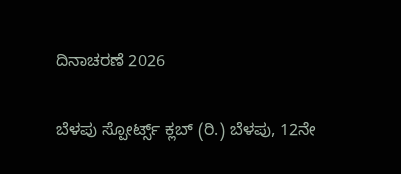ದಿನಾಚರಣೆ 2026

ಬೆಳಪು ಸ್ಪೋರ್ಟ್ಸ್ ಕ್ಲಬ್ (ರಿ.) ಬೆಳಪು, 12ನೇ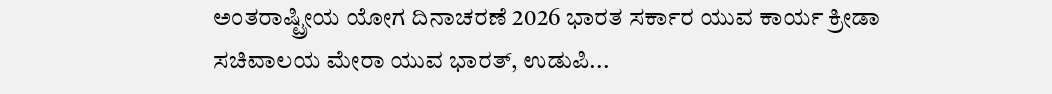ಅಂತರಾಷ್ಟ್ರೀಯ ಯೋಗ ದಿನಾಚರಣೆ 2026 ಭಾರತ ಸರ್ಕಾರ ಯುವ ಕಾರ್ಯ ಕ್ರೀಡಾ ಸಚಿವಾಲಯ ಮೇರಾ ಯುವ ಭಾರತ್, ಉಡುಪಿ...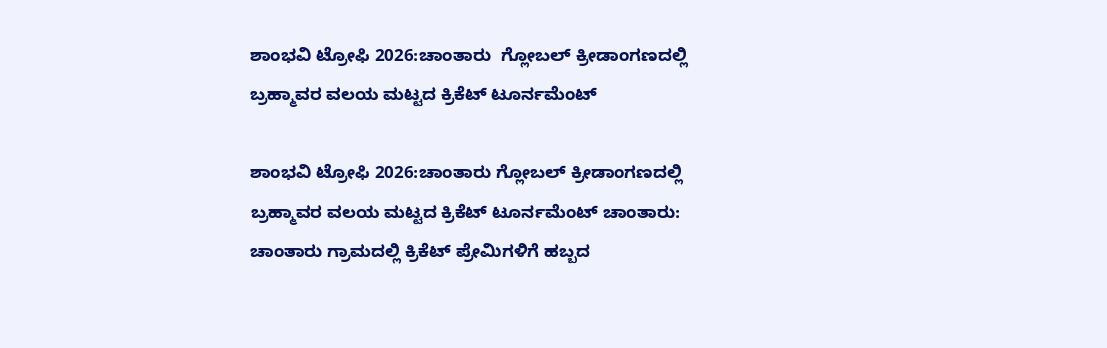ಶಾಂಭವಿ ಟ್ರೋಫಿ 2026:ಚಾಂತಾರು  ಗ್ಲೋಬಲ್ ಕ್ರೀಡಾಂಗಣದಲ್ಲಿ ಬ್ರಹ್ಮಾವರ ವಲಯ ಮಟ್ಟದ ಕ್ರಿಕೆಟ್ ಟೂರ್ನಮೆಂಟ್

ಶಾಂಭವಿ ಟ್ರೋಫಿ 2026:ಚಾಂತಾರು ಗ್ಲೋಬಲ್ ಕ್ರೀಡಾಂಗಣದಲ್ಲಿ ಬ್ರಹ್ಮಾವರ ವಲಯ ಮಟ್ಟದ ಕ್ರಿಕೆಟ್ ಟೂರ್ನಮೆಂಟ್ ಚಾಂತಾರು: ಚಾಂತಾರು ಗ್ರಾಮದಲ್ಲಿ ಕ್ರಿಕೆಟ್ ಪ್ರೇಮಿಗಳಿಗೆ ಹಬ್ಬದ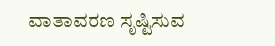ವಾತಾವರಣ ಸೃಷ್ಟಿಸುವ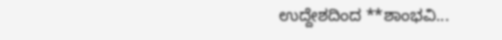ಉದ್ದೇಶದಿಂದ **ಶಾಂಭವಿ...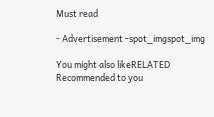Must read

- Advertisement -spot_imgspot_img

You might also likeRELATED
Recommended to you